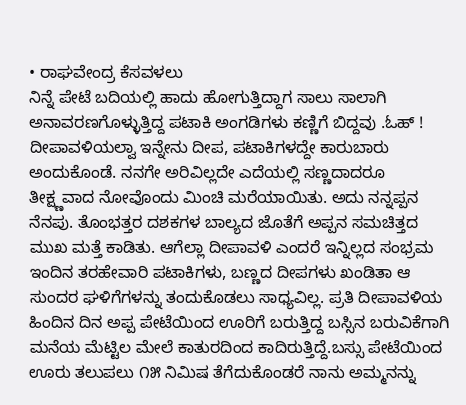• ರಾಘವೇಂದ್ರ ಕೆಸವಳಲು
ನಿನ್ನೆ ಪೇಟೆ ಬದಿಯಲ್ಲಿ ಹಾದು ಹೋಗುತ್ತಿದ್ದಾಗ ಸಾಲು ಸಾಲಾಗಿ ಅನಾವರಣಗೊಳ್ಳುತ್ತಿದ್ದ ಪಟಾಕಿ ಅಂಗಡಿಗಳು ಕಣ್ಣಿಗೆ ಬಿದ್ದವು .ಓಹ್ ! ದೀಪಾವಳಿಯಲ್ವಾ ಇನ್ನೇನು ದೀಪ, ಪಟಾಕಿಗಳದ್ದೇ ಕಾರುಬಾರು ಅಂದುಕೊಂಡೆ. ನನಗೇ ಅರಿವಿಲ್ಲದೇ ಎದೆಯಲ್ಲಿ ಸಣ್ಣದಾದರೂ ತೀಕ್ಷ್ಣವಾದ ನೋವೊಂದು ಮಿಂಚಿ ಮರೆಯಾಯಿತು. ಅದು ನನ್ನಪ್ಪನ ನೆನಪು. ತೊಂಭತ್ತರ ದಶಕಗಳ ಬಾಲ್ಯದ ಜೊತೆಗೆ ಅಪ್ಪನ ಸಮಚಿತ್ತದ ಮುಖ ಮತ್ತೆ ಕಾಡಿತು. ಆಗೆಲ್ಲಾ ದೀಪಾವಳಿ ಎಂದರೆ ಇನ್ನಿಲ್ಲದ ಸಂಭ್ರಮ ಇಂದಿನ ತರಹೇವಾರಿ ಪಟಾಕಿಗಳು, ಬಣ್ಣದ ದೀಪಗಳು ಖಂಡಿತಾ ಆ ಸುಂದರ ಘಳಿಗೆಗಳನ್ನು ತಂದುಕೊಡಲು ಸಾಧ್ಯವಿಲ್ಲ. ಪ್ರತಿ ದೀಪಾವಳಿಯ ಹಿಂದಿನ ದಿನ ಅಪ್ಪ ಪೇಟೆಯಿಂದ ಊರಿಗೆ ಬರುತ್ತಿದ್ದ ಬಸ್ಸಿನ ಬರುವಿಕೆಗಾಗಿ ಮನೆಯ ಮೆಟ್ಟಿಲ ಮೇಲೆ ಕಾತುರದಿಂದ ಕಾದಿರುತ್ತಿದ್ದೆ.ಬಸ್ಸು ಪೇಟೆಯಿಂದ ಊರು ತಲುಪಲು ೧೫ ನಿಮಿಷ ತೆಗೆದುಕೊಂಡರೆ ನಾನು ಅಮ್ಮನನ್ನು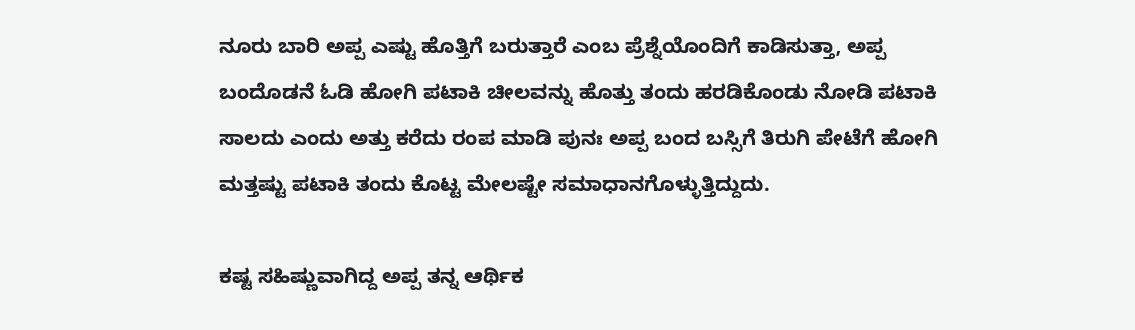ನೂರು ಬಾರಿ ಅಪ್ಪ ಎಷ್ಟು ಹೊತ್ತಿಗೆ ಬರುತ್ತಾರೆ ಎಂಬ ಪ್ರೆಶ್ನೆಯೊಂದಿಗೆ ಕಾಡಿಸುತ್ತಾ, ಅಪ್ಪ ಬಂದೊಡನೆ ಓಡಿ ಹೋಗಿ ಪಟಾಕಿ ಚೀಲವನ್ನು ಹೊತ್ತು ತಂದು ಹರಡಿಕೊಂಡು ನೋಡಿ ಪಟಾಕಿ ಸಾಲದು ಎಂದು ಅತ್ತು ಕರೆದು ರಂಪ ಮಾಡಿ ಪುನಃ ಅಪ್ಪ ಬಂದ ಬಸ್ಸಿಗೆ ತಿರುಗಿ ಪೇಟೆಗೆ ಹೋಗಿ ಮತ್ತಷ್ಟು ಪಟಾಕಿ ತಂದು ಕೊಟ್ಟ ಮೇಲಷ್ಟೇ ಸಮಾಧಾನಗೊಳ್ಳುತ್ತಿದ್ದುದು.

ಕಷ್ಟ ಸಹಿಷ್ಣುವಾಗಿದ್ದ ಅಪ್ಪ ತನ್ನ ಆರ್ಥಿಕ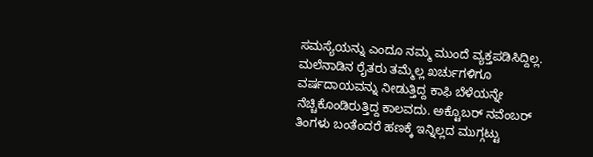ಸಮಸ್ಯೆಯನ್ನು ಎಂದೂ ನಮ್ಮ ಮುಂದೆ ವ್ಯಕ್ತಪಡಿಸಿದ್ದಿಲ್ಲ. ಮಲೆನಾಡಿನ ರೈತರು ತಮ್ಮೆಲ್ಲ ಖರ್ಚುಗಳಿಗೂ ವರ್ಷದಾಯವನ್ನು ನೀಡುತ್ತಿದ್ದ ಕಾಫಿ ಬೆಳೆಯನ್ನೇ ನೆಚ್ಚಿಕೊಂಡಿರುತ್ತಿದ್ದ ಕಾಲವದು. ಅಕ್ಟೊಬರ್ ನವೆಂಬರ್ ತಿಂಗಳು ಬಂತೆಂದರೆ ಹಣಕ್ಕೆ ಇನ್ನಿಲ್ಲದ ಮುಗ್ಗಟ್ಟು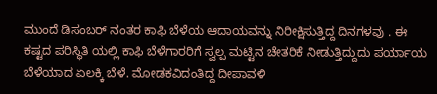ಮುಂದೆ ಡಿಸಂಬರ್ ನಂತರ ಕಾಫಿ ಬೆಳೆಯ ಆದಾಯವನ್ನು ನಿರೀಕ್ಷಿಸುತ್ತಿದ್ದ ದಿನಗಳವು . ಈ ಕಷ್ಟದ ಪರಿಸ್ಥಿತಿ ಯಲ್ಲಿ ಕಾಫಿ ಬೆಳೆಗಾರರಿಗೆ ಸ್ವಲ್ಪ ಮಟ್ಟಿನ ಚೇತರಿಕೆ ನೀಡುತ್ತಿದ್ದುದು ಪರ್ಯಾಯ ಬೆಳೆಯಾದ ಏಲಕ್ಕಿ ಬೆಳೆ. ಮೋಡಕವಿದಂತಿದ್ದ ದೀಪಾವಳಿ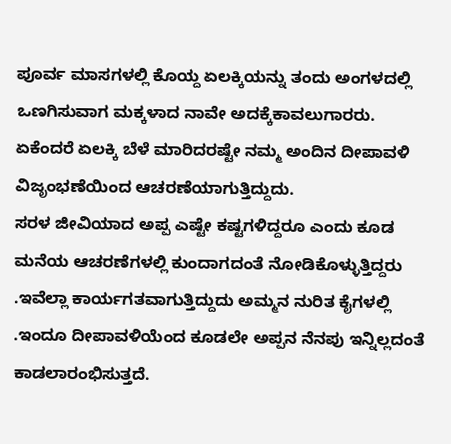ಪೂರ್ವ ಮಾಸಗಳಲ್ಲಿ ಕೊಯ್ದ ಏಲಕ್ಕಿಯನ್ನು ತಂದು ಅಂಗಳದಲ್ಲಿ ಒಣಗಿಸುವಾಗ ಮಕ್ಕಳಾದ ನಾವೇ ಅದಕ್ಕೆಕಾವಲುಗಾರರು. ಏಕೆಂದರೆ ಏಲಕ್ಕಿ ಬೆಳೆ ಮಾರಿದರಷ್ಟೇ ನಮ್ಮ ಅಂದಿನ ದೀಪಾವಳಿ ವಿಜೃಂಭಣೆಯಿಂದ ಆಚರಣೆಯಾಗುತ್ತಿದ್ದುದು.
ಸರಳ ಜೀವಿಯಾದ ಅಪ್ಪ ಎಷ್ಟೇ ಕಷ್ಟಗಳಿದ್ದರೂ ಎಂದು ಕೂಡ ಮನೆಯ ಆಚರಣೆಗಳಲ್ಲಿ ಕುಂದಾಗದಂತೆ ನೋಡಿಕೊಳ್ಳುತ್ತಿದ್ದರು .ಇವೆಲ್ಲಾ ಕಾರ್ಯಗತವಾಗುತ್ತಿದ್ದುದು ಅಮ್ಮನ ನುರಿತ ಕೈಗಳಲ್ಲಿ .ಇಂದೂ ದೀಪಾವಳಿಯೆಂದ ಕೂಡಲೇ ಅಪ್ಪನ ನೆನಪು ಇನ್ನಿಲ್ಲದಂತೆ ಕಾಡಲಾರಂಭಿಸುತ್ತದೆ.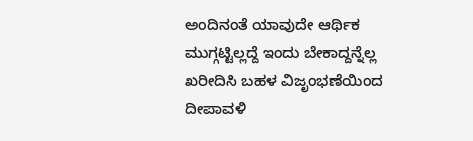ಅಂದಿನಂತೆ ಯಾವುದೇ ಆರ್ಥಿಕ ಮುಗ್ಗಟ್ಟಿಲ್ಲದ್ದೆ ಇಂದು ಬೇಕಾದ್ದನ್ನೆಲ್ಲ ಖರೀದಿಸಿ ಬಹಳ ವಿಜೃಂಭಣೆಯಿಂದ ದೀಪಾವಳಿ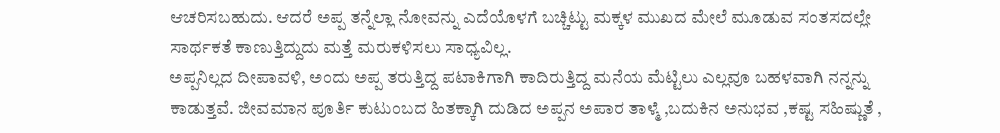ಆಚರಿಸಬಹುದು. ಆದರೆ ಅಪ್ಪ ತನ್ನೆಲ್ಲಾ ನೋವನ್ನು ಎದೆಯೊಳಗೆ ಬಚ್ಚಿಟ್ಟು ಮಕ್ಕಳ ಮುಖದ ಮೇಲೆ ಮೂಡುವ ಸಂತಸದಲ್ಲೇ ಸಾರ್ಥಕತೆ ಕಾಣುತ್ತಿದ್ದುದು ಮತ್ತೆ ಮರುಕಳಿಸಲು ಸಾಧ್ಯವಿಲ್ಲ.
ಅಪ್ಪನಿಲ್ಲದ ದೀಪಾವಳಿ, ಅಂದು ಅಪ್ಪ ತರುತ್ತಿದ್ದ ಪಟಾಕಿಗಾಗಿ ಕಾದಿರುತ್ತಿದ್ದ ಮನೆಯ ಮೆಟ್ಟಿಲು ಎಲ್ಲವೂ ಬಹಳವಾಗಿ ನನ್ನನ್ನು ಕಾಡುತ್ತವೆ. ಜೀವಮಾನ ಪೂರ್ತಿ ಕುಟುಂಬದ ಹಿತಕ್ಕಾಗಿ ದುಡಿದ ಅಪ್ಪನ ಅಪಾರ ತಾಳ್ಮೆ ,ಬದುಕಿನ ಅನುಭವ ,ಕಷ್ಟ ಸಹಿಷ್ಣುತೆ ,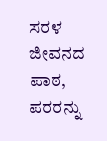ಸರಳ ಜೀವನದ ಪಾಠ, ಪರರನ್ನು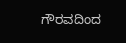ಗೌರವದಿಂದ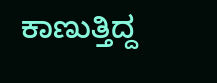ಕಾಣುತ್ತಿದ್ದ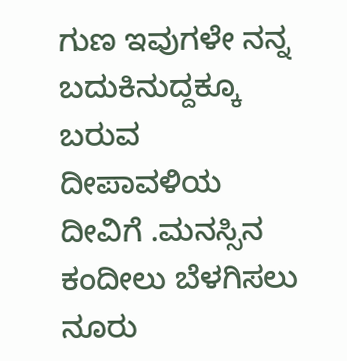ಗುಣ ಇವುಗಳೇ ನನ್ನ ಬದುಕಿನುದ್ದಕ್ಕೂ ಬರುವ ದೀಪಾವಳಿಯ ದೀವಿಗೆ .ಮನಸ್ಸಿನ ಕಂದೀಲು ಬೆಳಗಿಸಲು ನೂರು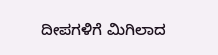ದೀಪಗಳಿಗೆ ಮಿಗಿಲಾದ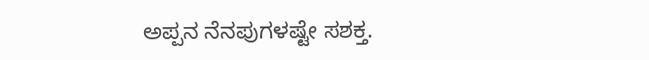ಅಪ್ಪನ ನೆನಪುಗಳಷ್ಟೇ ಸಶಕ್ತ.